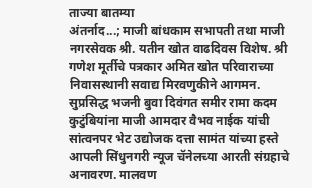ताज्या बातम्या
अंतर्नाद...; माजी बांधकाम सभापती तथा माजी नगरसेवक श्री. यतीन खोत वाढदिवस विशेष. श्री गणेश मूर्तीचे पत्रकार अमित खोत परिवाराच्या निवासस्थानी सवाद्य मिरवणुकीने आगमन. सुप्रसिद्ध भजनी बुवा दिवंगत समीर रामा कदम कुटुंबियांना माजी आमदार वैभव नाईक यांची सांत्वनपर भेट उद्योजक दत्ता सामंत यांच्या हस्ते आपली सिंधुनगरी न्यूज चॅनेलच्या आरती संग्रहाचे अनावरण. मालवण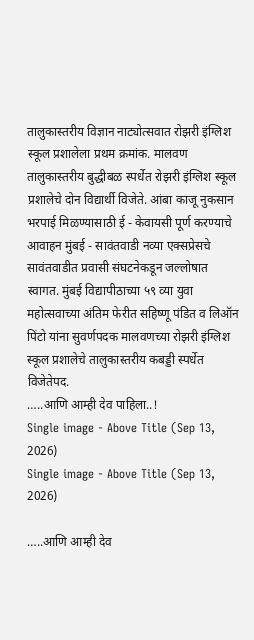तालुकास्तरीय विज्ञान नाट्योत्सवात रोझरी इंग्लिश स्कूल प्रशालेला प्रथम क्रमांक. मालवण तालुकास्तरीय बुद्धीबळ स्पर्धेत रोझरी इंग्लिश स्कूल प्रशालेचे दोन विद्यार्थी विजेते. आंबा काजू नुकसान भरपाई मिळण्यासाठी ई - केवायसी पूर्ण करण्याचे आवाहन मुंबई - सावंतवाडी नव्या एक्सप्रेसचे सावंतवाडीत प्रवासी संघटनेकडून जल्लोषात स्वागत. मुंबई विद्यापीठाच्या ५९ व्या युवा महोत्सवाच्या अंतिम फेरीत सहिष्णू पंडित व लिऑन पिंटो यांना सुवर्णपदक मालवणच्या रोझरी इंग्लिश स्कूल प्रशालेचे तालुकास्तरीय कबड्डी स्पर्धेत विजेतेपद.
…..आणि आम्ही देव पाहिला..!
Single image - Above Title (Sep 13, 2026)
Single image - Above Title (Sep 13, 2026)

…..आणि आम्ही देव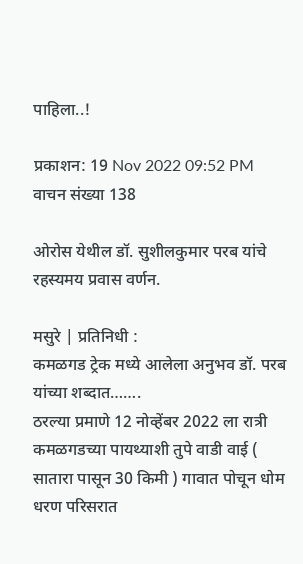पाहिला..!

प्रकाशन: 19 Nov 2022 09:52 PM
वाचन संख्या 138

ओरोस येथील डॉ. सुशीलकुमार परब यांचे रहस्यमय प्रवास वर्णन.

मसुरे | प्रतिनिधी :
कमळगड ट्रेक मध्ये आलेला अनुभव डॉ. परब यांच्या शब्दात…….
ठरल्या प्रमाणे 12 नोव्हेंबर 2022 ला रात्री कमळगडच्या पायथ्याशी तुपे वाडी वाई ( सातारा पासून 30 किमी ) गावात पोचून धोम धरण परिसरात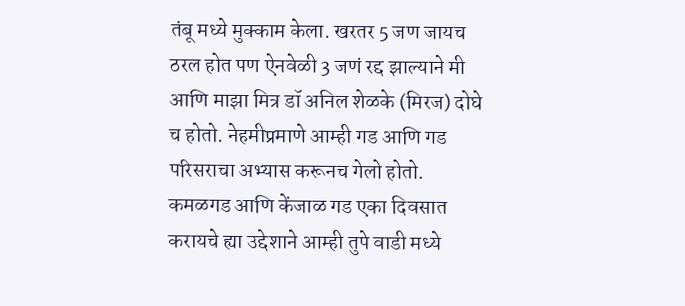तंबू मध्ये मुक्काम केला. खरतर 5 जण जायच ठरल होत पण ऐनवेळी 3 जणं रद्द झाल्याने मी आणि माझा मित्र डॉ अनिल शेळके (मिरज) दोघे च होतो. नेहमीप्रमाणे आम्ही गड आणि गड परिसराचा अभ्यास करूनच गेलो होतो. कमळगड आणि केंजाळ गड एका दिवसात करायचे ह्या उद्देशाने आम्ही तुपे वाडी मध्ये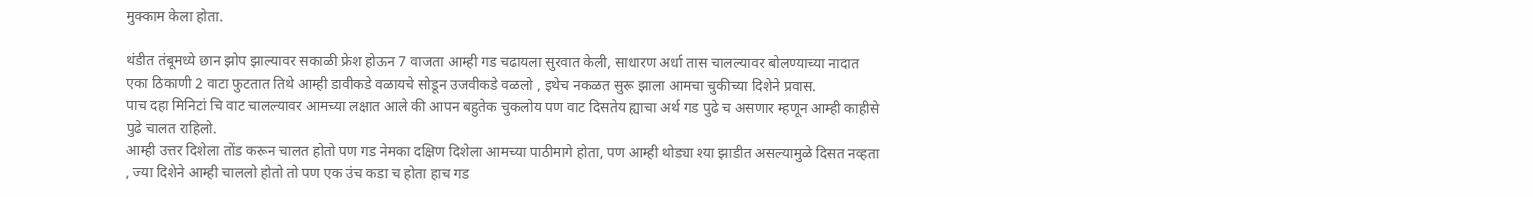मुक्काम केला होता.

थंडीत तंबूमध्ये छान झोप झाल्यावर सकाळी फ्रेश होऊन 7 वाजता आम्ही गड चढायला सुरवात केली, साधारण अर्धा तास चालल्यावर बोलण्याच्या नादात एका ठिकाणी 2 वाटा फुटतात तिथे आम्ही डावीकडे वळायचे सोडून उजवीकडे वळलो , इथेच नकळत सुरू झाला आमचा चुकीच्या दिशेने प्रवास.
पाच दहा मिनिटां चि वाट चालल्यावर आमच्या लक्षात आले की आपन बहुतेक चुकलोय पण वाट दिसतेय ह्याचा अर्थ गड पुढे च असणार म्हणून आम्ही काहीसे पुढे चालत राहिलो.
आम्ही उत्तर दिशेला तोंड करून चालत होतो पण गड नेमका दक्षिण दिशेला आमच्या पाठीमागे होता, पण आम्ही थोड्या श्या झाडीत असल्यामुळे दिसत नव्हता , ज्या दिशेने आम्ही चाललो होतो तो पण एक उंच कडा च होता हाच गड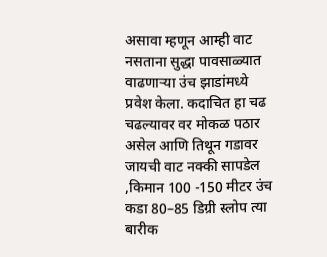असावा म्हणून आम्ही वाट नसताना सुद्धा पावसाळ्यात वाढणार्‍या उंच झाडांमध्ये प्रवेश केला. कदाचित हा चढ चढल्यावर वर मोकळ पठार असेल आणि तिथून गडावर जायची वाट नक्की सापडेल ,किमान 100 -150 मीटर उंच कडा 80–85 डिग्री स्लोप त्या बारीक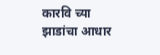कारवि च्या झाडांचा आधार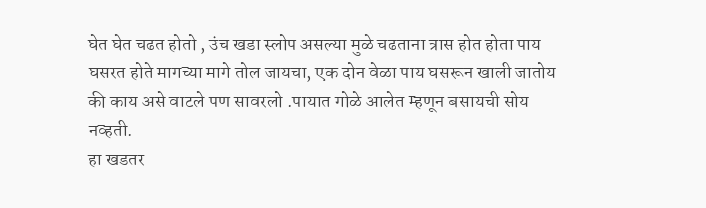घेत घेत चढत होतो , उंच खडा स्लोप असल्या मुळे चढताना त्रास होत होता पाय घसरत होते मागच्या मागे तोल जायचा, एक दोन वेळा पाय घसरून खाली जातोय की काय असे वाटले पण सावरलो .पायात गोळे आलेत म्हणून बसायची सोय नव्हती.
हा खडतर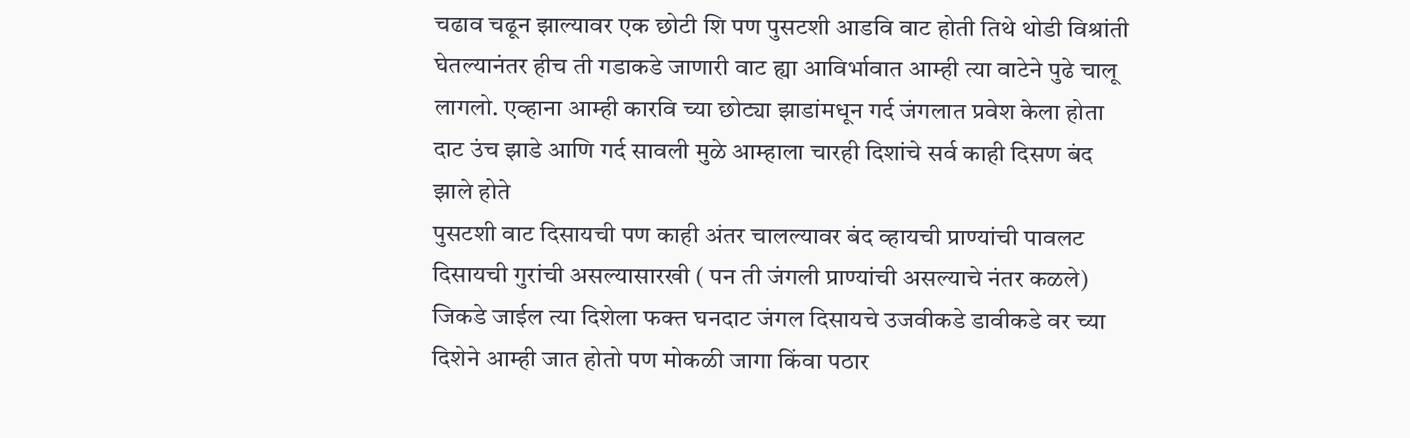चढाव चढून झाल्यावर एक छोटी शि पण पुसटशी आडवि वाट होती तिथे थोडी विश्रांती घेतल्यानंतर हीच ती गडाकडे जाणारी वाट ह्या आविर्भावात आम्ही त्या वाटेने पुढे चालू लागलो. एव्हाना आम्ही कारवि च्या छोट्या झाडांमधून गर्द जंगलात प्रवेश केला होता दाट उंच झाडे आणि गर्द सावली मुळे आम्हाला चारही दिशांचे सर्व काही दिसण बंद झाले होते
पुसटशी वाट दिसायची पण काही अंतर चालल्यावर बंद व्हायची प्राण्यांची पावलट दिसायची गुरांची असल्यासारखी ( पन ती जंगली प्राण्यांची असल्याचे नंतर कळले) जिकडे जाईल त्या दिशेला फक्त घनदाट जंगल दिसायचे उजवीकडे डावीकडे वर च्या दिशेने आम्ही जात होतो पण मोकळी जागा किंवा पठार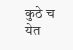कुठे च येत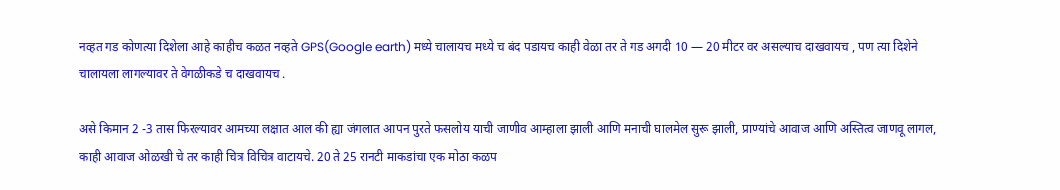नव्हत गड कोणत्या दिशेला आहे काहीच कळत नव्हते GPS(Google earth) मध्ये चालायच मध्ये च बंद पडायच काही वेळा तर ते गड अगदी 10 — 20 मीटर वर असल्याच दाखवायच , पण त्या दिशेने चालायला लागल्यावर ते वेगळीकडे च दाखवायच .

असे किमान 2 -3 तास फिरल्यावर आमच्या लक्षात आल की ह्या जंगलात आपन पुरते फसलोय याची जाणीव आम्हाला झाली आणि मनाची घालमेल सुरू झाली, प्राण्यांचे आवाज आणि अस्तित्व जाणवू लागल, काही आवाज ओळखी चे तर काही चित्र विचित्र वाटायचे. 20 ते 25 रानटी माकडांचा एक मोठा कळप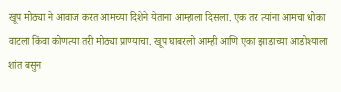खूप मोठ्या ने आवाज करत आमच्या दिशेने येताना आम्हाला दिसला. एक तर त्यांना आमचा धोका वाटला किंवा कोणत्या तरी मोठ्या प्राण्याचा. खूप घाबरलो आम्ही आणि एका झाडाच्या आडोश्याला शांत बसुन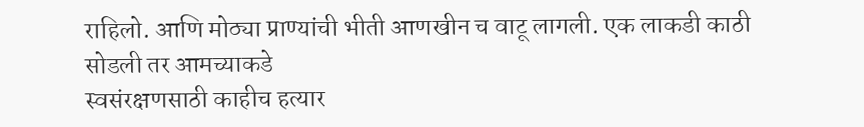राहिलो. आणि मोठ्या प्राण्यांची भीती आणखीन च वाटू लागली. एक लाकडी काठी सोडली तर आमच्याकडे
स्वसंरक्षणसाठी काहीच हत्यार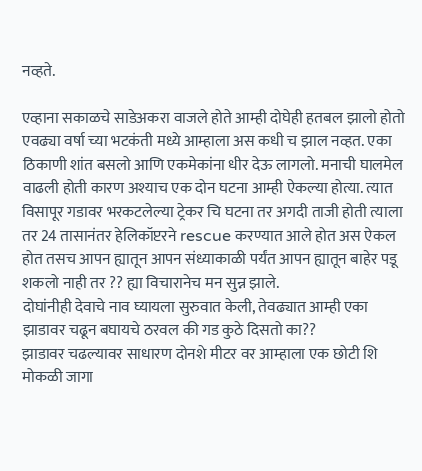नव्हते.

एव्हाना सकाळचे साडेअकरा वाजले होते आम्ही दोघेही हतबल झालो होतो एवढ्या वर्षा च्या भटकंती मध्ये आम्हाला अस कधी च झाल नव्हत. एका ठिकाणी शांत बसलो आणि एकमेकांना धीर देऊ लागलो. मनाची घालमेल वाढली होती कारण अश्याच एक दोन घटना आम्ही ऐकल्या होत्या. त्यात विसापूर गडावर भरकटलेल्या ट्रेकर चि घटना तर अगदी ताजी होती त्याला तर 24 तासानंतर हेलिकॉप्टरने rescue करण्यात आले होत अस ऐकल होत तसच आपन ह्यातून आपन संध्याकाळी पर्यंत आपन ह्यातून बाहेर पडू शकलो नाही तर ?? ह्या विचारानेच मन सुन्न झाले.
दोघांनीही देवाचे नाव घ्यायला सुरुवात केली, तेवढ्यात आम्ही एका झाडावर चढून बघायचे ठरवल की गड कुठे दिसतो का??
झाडावर चढल्यावर साधारण दोनशे मीटर वर आम्हाला एक छोटी शि मोकळी जागा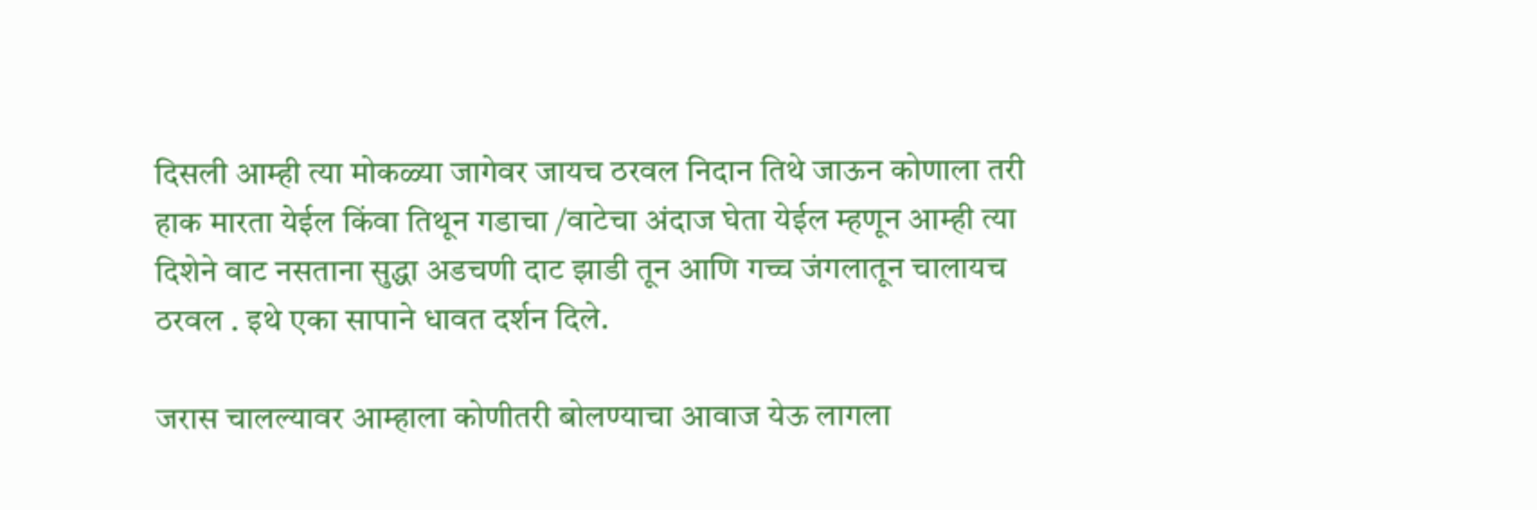दिसली आम्ही त्या मोकळ्या जागेवर जायच ठरवल निदान तिथे जाऊन कोणाला तरी हाक मारता येईल किंवा तिथून गडाचा /वाटेचा अंदाज घेता येईल म्हणून आम्ही त्या दिशेने वाट नसताना सुद्धा अडचणी दाट झाडी तून आणि गच्च जंगलातून चालायच ठरवल . इथे एका सापाने धावत दर्शन दिले.

जरास चालल्यावर आम्हाला कोणीतरी बोलण्याचा आवाज येऊ लागला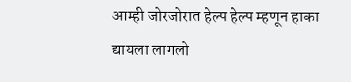आम्ही जोरजोरात हेल्प हेल्प म्हणून हाका द्यायला लागलो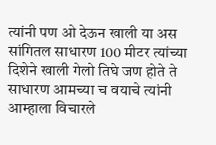त्यांनी पण ओ देऊन खाली या अस सांगितल साधारण 100 मीटर त्यांच्या दिशेने खाली गेलो तिघे जण होते ते साधारण आमच्या च वयाचे त्यांनी आम्हाला विचारले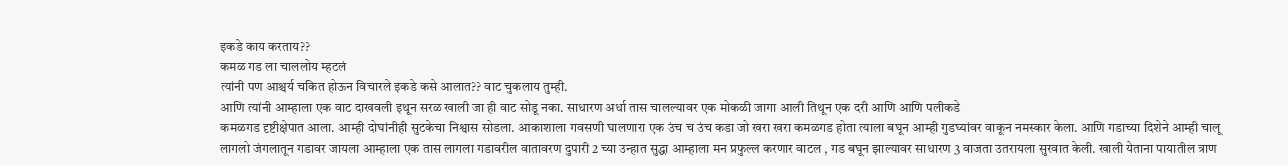इकडे काय करताय??
कमळ गड ला चाललोय म्हटलं
त्यांनी पण आश्चर्य चकित होऊन विचारले इकडे कसे आलात?? वाट चुकलाय तुम्ही.
आणि त्यांनी आम्हाला एक वाट दाखवली इथून सरळ खाली जा ही वाट सोडू नका. साधारण अर्धा तास चालल्यावर एक मोकळी जागा आली तिथून एक दरी आणि आणि पलीकडे
कमळगड दृष्टीक्षेपात आला. आम्ही दोघांनीही सुटकेचा निश्वास सोडला. आकाशाला गवसणी घालणारा एक उंच च उंच कडा जो खरा खरा कमळगड होता त्याला बघून आम्ही गुडघ्यांवर वाकून नमस्कार केला. आणि गडाच्या दिशेने आम्ही चालू लागलो जंगलातून गडावर जायला आम्हाला एक तास लागला गडावरील वातावरण दुपारी 2 च्या उन्हात सुद्धा आम्हाला मन प्रफुल्ल करणार वाटल , गड बघून झाल्यावर साधारण 3 वाजता उतरायला सुरवात केली. खाली येताना पायातील त्राण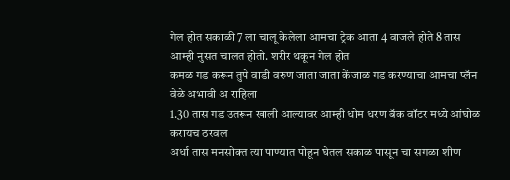गेल होत सकाळी 7 ला चालू केलेला आमचा ट्रेक आता 4 वाजले होते 8 तास आम्ही नुसत चालत होतो. शरीर थकून गेल होत
कमळ गड करून तुपे वाडी वरुण जाता जाता केंजाळ गड करण्याचा आमचा प्लॅन वेळे अभावी अ राहिला
1.30 तास गड उतरून खाली आल्यावर आम्ही धोम धरण बॅक वॉटर मध्ये आंघोळ करायच ठरवल
अर्धा तास मनसोक्त त्या पाण्यात पोहून घेतल सकाळ पासून चा सगळा शीण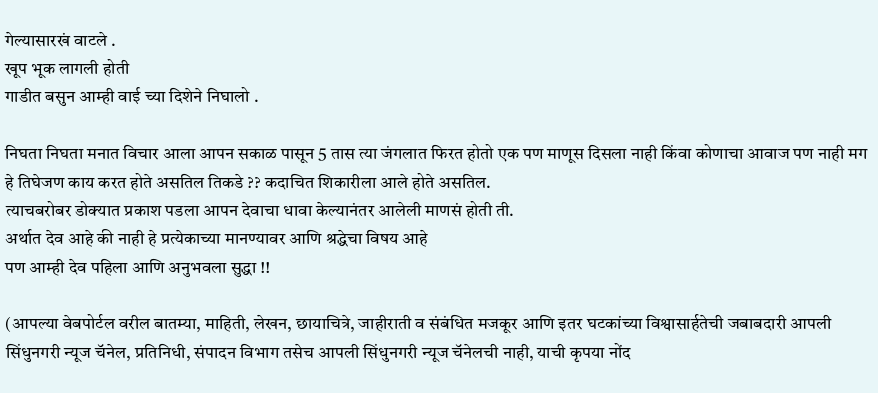गेल्यासारखं वाटले .
खूप भूक लागली होती
गाडीत बसुन आम्ही वाई च्या दिशेने निघालो .

निघता निघता मनात विचार आला आपन सकाळ पासून 5 तास त्या जंगलात फिरत होतो एक पण माणूस दिसला नाही किंवा कोणाचा आवाज पण नाही मग हे तिघेजण काय करत होते असतिल तिकडे ?? कदाचित शिकारीला आले होते असतिल.
त्याचबरोबर डोक्यात प्रकाश पडला आपन देवाचा धावा केल्यानंतर आलेली माणसं होती ती.
अर्थात देव आहे की नाही हे प्रत्येकाच्या मानण्यावर आणि श्रद्धेचा विषय आहे
पण आम्ही देव पहिला आणि अनुभवला सुद्धा !!

(आपल्या वेबपोर्टल वरील बातम्या, माहिती, लेखन, छायाचित्रे, जाहीराती व संबंधित मजकूर आणि इतर घटकांच्या विश्वासार्हतेची जबाबदारी आपली सिंधुनगरी न्यूज चॅनेल, प्रतिनिधी, संपादन विभाग तसेच आपली सिंधुनगरी न्यूज चॅनेलची नाही, याची कृपया नोंद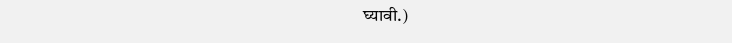घ्यावी.)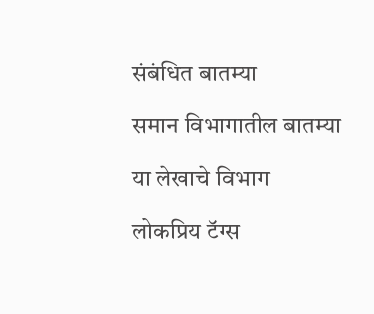संबंधित बातम्या

समान विभागातील बातम्या

या लेखाचे विभाग

लोकप्रिय टॅग्स